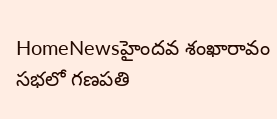HomeNewsహైందవ శంఖారావం సభలో గణపతి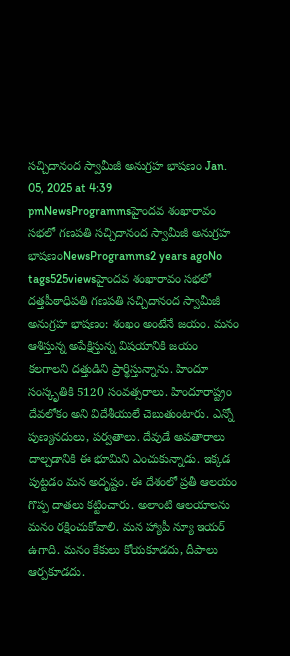సచ్చిదానంద స్వామీజీ అనుగ్రహ భాషణం Jan. 05, 2025 at 4:39 pmNewsProgrammsహైందవ శంఖారావం సభలో గణపతి సచ్చిదానంద స్వామీజీ అనుగ్రహ భాషణంNewsProgramms2 years agoNo tags525viewsహైందవ శంఖారావం సభలో దత్తపీఠాధిపతి గణపతి సచ్చిదానంద స్వామీజీ అనుగ్రహ భాషణం: శంఖం అంటేనే జయం. మనం ఆశిస్తున్న అపేక్షిస్తున్న విషయానికి జయం కలగాలని దత్తుడిని ప్రార్థిస్తున్నాను. హిందూ సంస్కృతికి 5120 సంవత్సరాలు. హిందూరాష్ట్రం దేవలోకం అని విదేశీయులే చెబుతుంటారు. ఎన్నో పుణ్యనదులు, పర్వతాలు. దేవుడే అవతారాలు దాల్చడానికి ఈ భూమిని ఎంచుకున్నాడు. ఇక్కడ పుట్టడం మన అదృష్టం. ఈ దేశంలో ప్రతీ ఆలయం గొప్ప దాతలు కట్టించారు. అలాంటి ఆలయాలను మనం రక్షించుకోవాలి. మన హ్యాపీ న్యూ ఇయర్ ఉగాది. మనం కేకులు కోయకూడదు, దీపాలు ఆర్పకూడదు.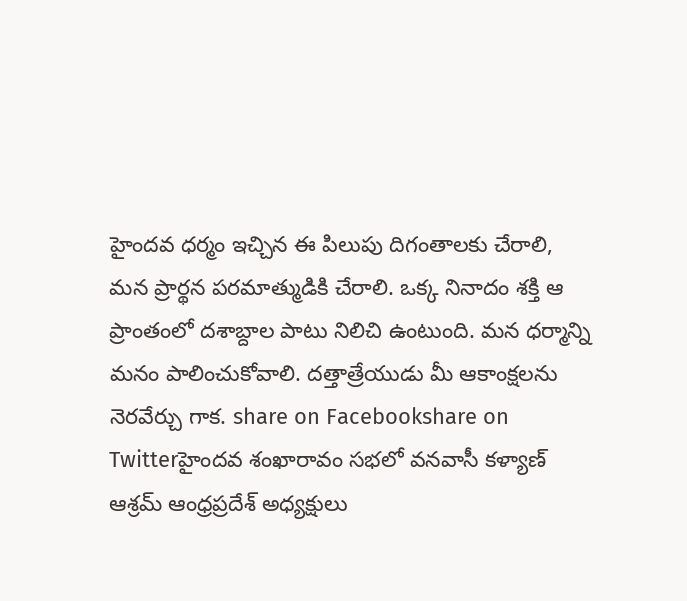హైందవ ధర్మం ఇచ్చిన ఈ పిలుపు దిగంతాలకు చేరాలి, మన ప్రార్థన పరమాత్ముడికి చేరాలి. ఒక్క నినాదం శక్తి ఆ ప్రాంతంలో దశాబ్దాల పాటు నిలిచి ఉంటుంది. మన ధర్మాన్ని మనం పాలించుకోవాలి. దత్తాత్రేయుడు మీ ఆకాంక్షలను నెరవేర్చు గాక. share on Facebookshare on Twitterహైందవ శంఖారావం సభలో వనవాసీ కళ్యాణ్ ఆశ్రమ్ ఆంధ్రప్రదేశ్ అధ్యక్షులు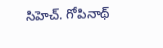సిహెచ్. గోపినాథ్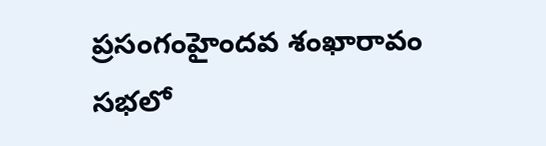ప్రసంగంహైందవ శంఖారావం సభలో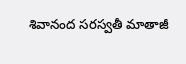శివానంద సరస్వతీ మాతాజీ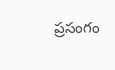ప్రసంగం